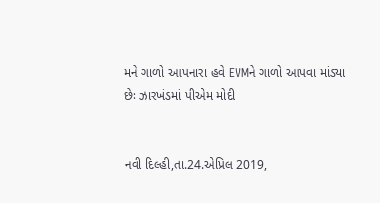મને ગાળો આપનારા હવે EVMને ગાળો આપવા માંડ્યા છેઃ ઝારખંડમાં પીએમ મોદી


નવી દિલ્હી,તા.24.એપ્રિલ 2019,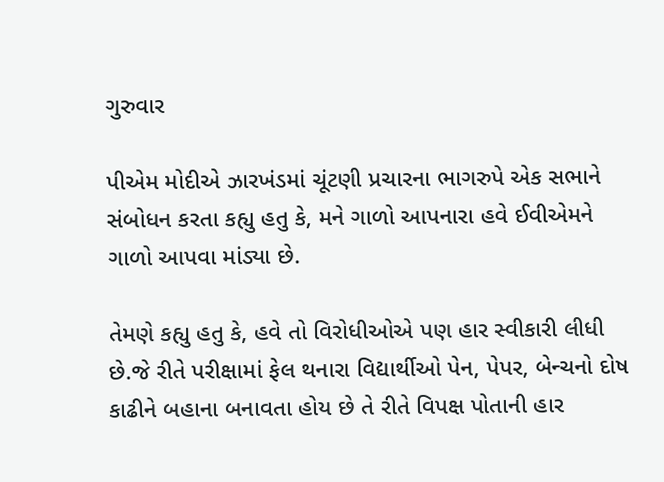ગુરુવાર

પીએમ મોદીએ ઝારખંડમાં ચૂંટણી પ્રચારના ભાગરુપે એક સભાને સંબોધન કરતા કહ્યુ હતુ કે, મને ગાળો આપનારા હવે ઈવીએમને ગાળો આપવા માંડ્યા છે.

તેમણે કહ્યુ હતુ કે, હવે તો વિરોધીઓએ પણ હાર સ્વીકારી લીધી છે.જે રીતે પરીક્ષામાં ફેલ થનારા વિદ્યાર્થીઓ પેન, પેપર, બેન્ચનો દોષ કાઢીને બહાના બનાવતા હોય છે તે રીતે વિપક્ષ પોતાની હાર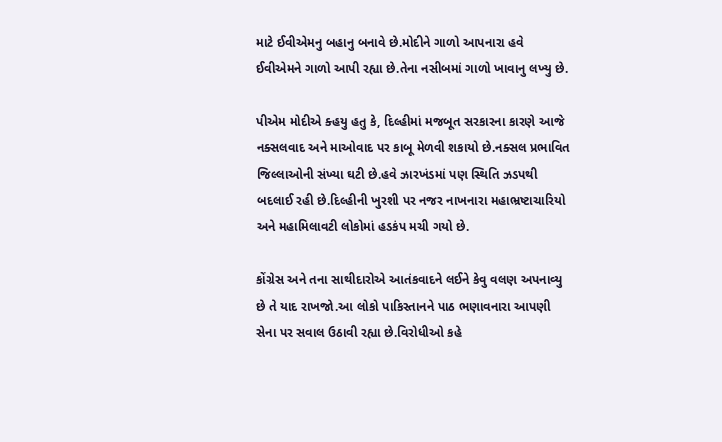માટે ઈવીએમનુ બહાનુ બનાવે છે.મોદીને ગાળો આપનારા હવે ઈવીએમને ગાળો આપી રહ્યા છે.તેના નસીબમાં ગાળો ખાવાનુ લખ્યુ છે.

પીએમ મોદીએ ક્હયુ હતુ કે, દિલ્હીમાં મજબૂત સરકારના કારણે આજે નક્સલવાદ અને માઓવાદ પર કાબૂ મેળવી શકાયો છે.નક્સલ પ્રભાવિત જિલ્લાઓની સંખ્યા ઘટી છે.હવે ઝારખંડમાં પણ સ્થિતિ ઝડપથી બદલાઈ રહી છે.દિલ્હીની ખુરશી પર નજર નાખનારા મહાભ્રષ્ટાચારિયો અને મહામિલાવટી લોકોમાં હડકંપ મચી ગયો છે.

કોંગ્રેસ અને તના સાથીદારોએ આતંકવાદને લઈને કેવુ વલણ અપનાવ્યુ છે તે યાદ રાખજો.આ લોકો પાકિસ્તાનને પાઠ ભણાવનારા આપણી સેના પર સવાલ ઉઠાવી રહ્યા છે.વિરોધીઓ કહે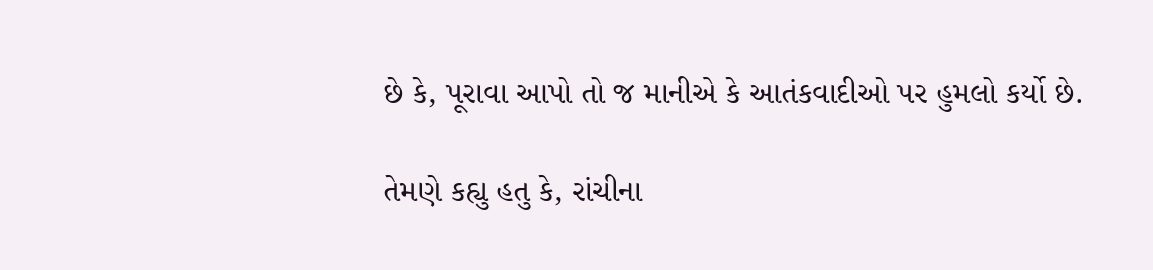છે કે, પૂરાવા આપો તો જ માનીએ કે આતંકવાદીઓ પર હુમલો કર્યો છે.

તેમણે કહ્યુ હતુ કે, રાંચીના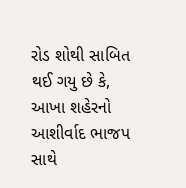રોડ શોથી સાબિત થઈ ગયુ છે કે, આખા શહેરનો આશીર્વાદ ભાજપ સાથે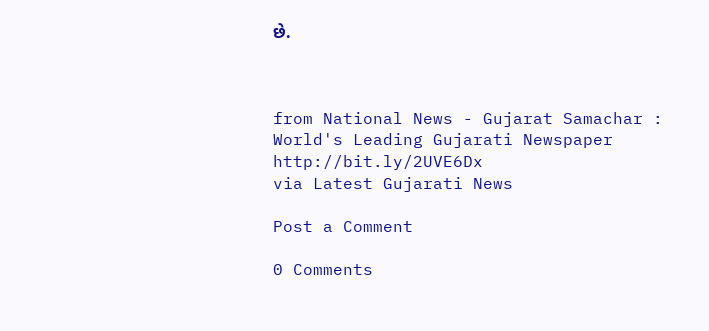છે.



from National News - Gujarat Samachar : World's Leading Gujarati Newspaper http://bit.ly/2UVE6Dx
via Latest Gujarati News

Post a Comment

0 Comments